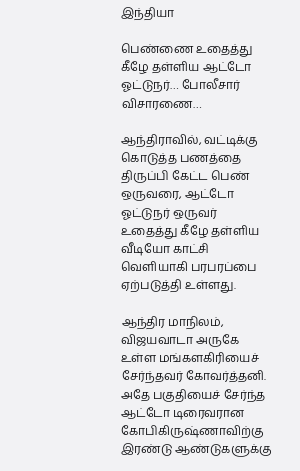இந்தியா

பெண்ணை உதைத்து கீழே தள்ளிய ஆட்டோ ஓட்டுநர்… போலீசார் விசாரணை…

ஆந்திராவில், வட்டிக்கு கொடுத்த பணத்தை திருப்பி கேட்ட பெண் ஒருவரை, ஆட்டோ ஓட்டுநர் ஒருவர் உதைத்து கீழே தள்ளிய வீடியோ காட்சி வெளியாகி பரபரப்பை ஏற்படுத்தி உள்ளது.

ஆந்திர மாநிலம், விஜயவாடா அருகே உள்ள மங்களகிரியைச் சேர்ந்தவர் கோவர்த்தனி. அதே பகுதியைச் சேர்ந்த ஆட்டோ டிரைவரான கோபிகிருஷ்ணாவிற்கு இரண்டு ஆண்டுகளுக்கு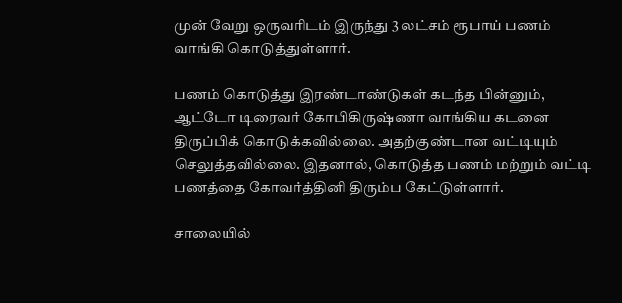முன் வேறு ஒருவரிடம் இருந்து 3 லட்சம் ரூபாய் பணம் வாங்கி கொடுத்துள்ளார்.

பணம் கொடுத்து இரண்டாண்டுகள் கடந்த பின்னும், ஆட்டோ டிரைவர் கோபிகிருஷ்ணா வாங்கிய கடனை திருப்பிக் கொடுக்கவில்லை. அதற்குண்டான வட்டியும் செலுத்தவில்லை. இதனால், கொடுத்த பணம் மற்றும் வட்டி பணத்தை கோவர்த்தினி திரும்ப கேட்டுள்ளார்.

சாலையில்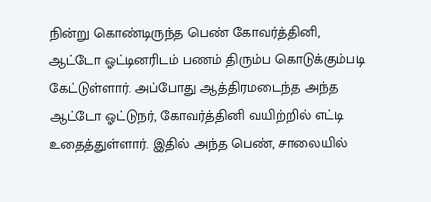நின்று கொண்டிருந்த பெண் கோவர்த்தினி, ஆட்டோ ஓட்டினரிடம் பணம் திரும்ப கொடுக்கும்படி கேட்டுள்ளார். அப்போது ஆத்திரமடைந்த அந்த ஆட்டோ ஓட்டுநர், கோவர்த்தினி வயிற்றில் எட்டி உதைத்துள்ளார். இதில் அந்த பெண், சாலையில்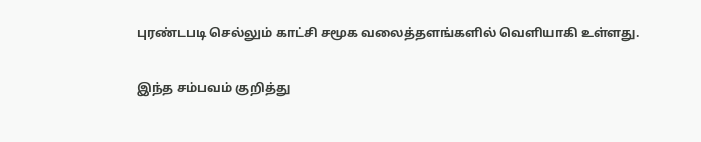புரண்டபடி செல்லும் காட்சி சமூக வலைத்தளங்களில் வெளியாகி உள்ளது.

இந்த சம்பவம் குறித்து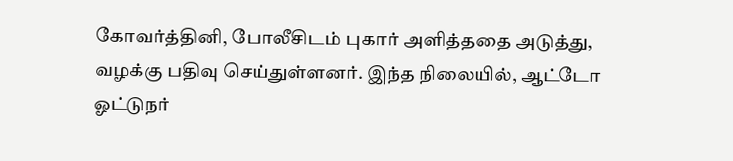கோவர்த்தினி, போலீசிடம் புகார் அளித்ததை அடுத்து, வழக்கு பதிவு செய்துள்ளனர். இந்த நிலையில், ஆட்டோ ஓட்டுநர்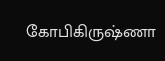கோபிகிருஷ்ணா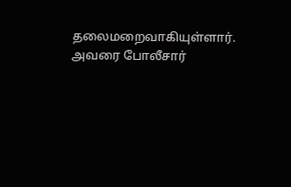தலைமறைவாகியுள்ளார். அவரை போலீசார்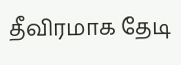தீவிரமாக தேடி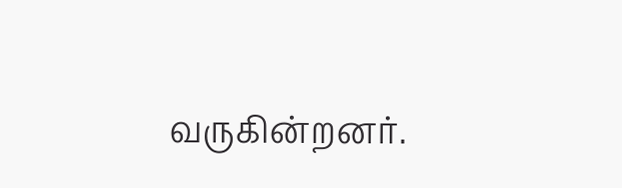வருகின்றனர்.